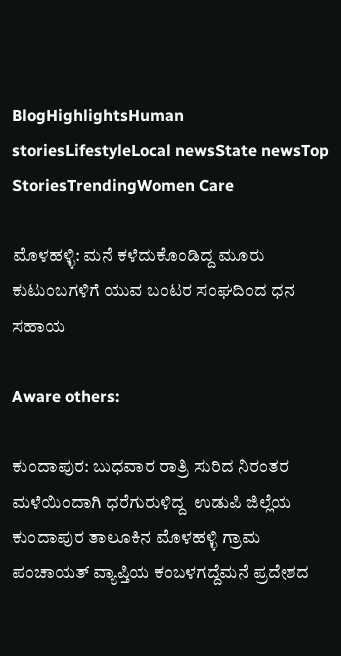BlogHighlightsHuman storiesLifestyleLocal newsState newsTop StoriesTrendingWomen Care

ಮೊಳಹಳ್ಳಿ: ಮನೆ ಕಳೆದುಕೊಂಡಿದ್ದ ಮೂರು ಕುಟುಂಬಗಳಿಗೆ ಯುವ ಬಂಟರ ಸಂಘದಿಂದ ಧನ ಸಹಾಯ

Aware others:

ಕುಂದಾಪುರ: ಬುಧವಾರ ರಾತ್ರಿ ಸುರಿದ ನಿರಂತರ ಮಳೆಯಿಂದಾಗಿ ಧರೆಗುರುಳಿದ್ದ  ಉಡುಪಿ ಜಿಲ್ಲೆಯ ಕುಂದಾಪುರ ತಾಲೂಕಿನ ಮೊಳಹಳ್ಳಿ ಗ್ರಾಮ ಪಂಚಾಯತ್ ವ್ಯಾಪ್ತಿಯ ಕಂಬಳಗದ್ದೆಮನೆ ಪ್ರದೇಶದ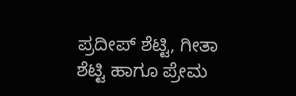ಪ್ರದೀಪ್ ಶೆಟ್ಟಿ, ಗೀತಾ ಶೆಟ್ಟಿ ಹಾಗೂ ಪ್ರೇಮ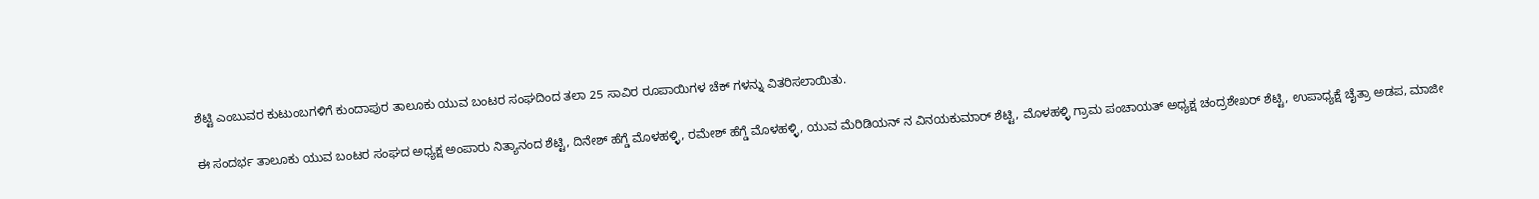ಶೆಟ್ಟಿ ಎಂಬುವರ ಕುಟುಂಬಗಳಿಗೆ ಕುಂದಾಪುರ ತಾಲೂಕು ಯುವ ಬಂಟರ ಸಂಘದಿಂದ ತಲಾ 25 ಸಾವಿರ ರೂಪಾಯಿಗಳ ಚೆಕ್ ಗಳನ್ನು ವಿತರಿಸಲಾಯಿತು.

ಈ ಸಂದರ್ಭ ತಾಲೂಕು ಯುವ ಬಂಟರ ಸಂಘದ ಅಧ್ಯಕ್ಷ ಅಂಪಾರು ನಿತ್ಯಾನಂದ ಶೆಟ್ಟಿ, ದಿನೇಶ್ ಹೆಗ್ಡೆ ಮೊಳಹಳ್ಳಿ, ರಮೇಶ್ ಹೆಗ್ಡೆ ಮೊಳಹಳ್ಳಿ, ಯುವ ಮೆರಿಡಿಯನ್ ನ ವಿನಯಕುಮಾರ್ ಶೆಟ್ಟಿ, ಮೊಳಹಳ್ಳಿ ಗ್ರಾಮ ಪಂಚಾಯತ್ ಅಧ್ಯಕ್ಷ ಚಂದ್ರಶೇಖರ್ ಶೆಟ್ಟಿ, ಉಪಾಧ್ಯಕ್ಷೆ ಚೈತ್ರಾ ಅಡಪ, ಮಾಜೀ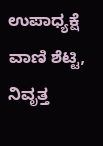ಉಪಾಧ್ಯಕ್ಷೆ ವಾಣಿ ಶೆಟ್ಟಿ, ನಿವೃತ್ತ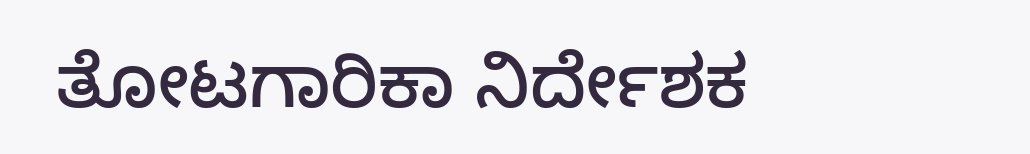ತೋಟಗಾರಿಕಾ ನಿರ್ದೇಶಕ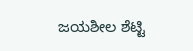ಜಯಶೀಲ‌ ಶೆಟ್ಟಿ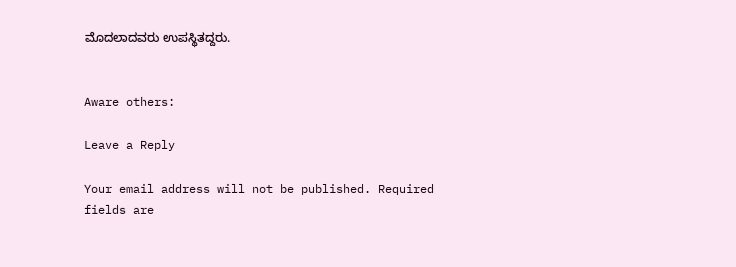ಮೊದಲಾದವರು ಉಪಸ್ಥಿತದ್ದರು.


Aware others:

Leave a Reply

Your email address will not be published. Required fields are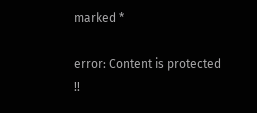marked *

error: Content is protected !!